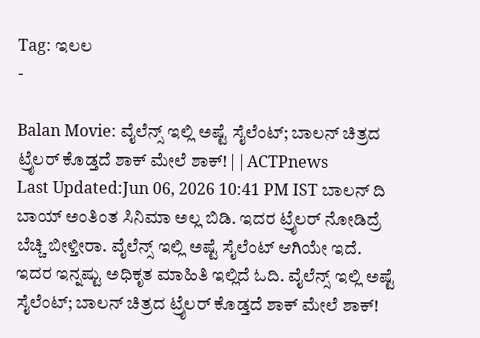Tag: ಇಲಲ
-

Balan Movie: ವೈಲೆನ್ಸ್ ಇಲ್ಲಿ ಅಷ್ಟೆ ಸೈಲೆಂಟ್; ಬಾಲನ್ ಚಿತ್ರದ ಟ್ರೈಲರ್ ಕೊಡ್ತದೆ ಶಾಕ್ ಮೇಲೆ ಶಾಕ್! | | ACTPnews
Last Updated:Jun 06, 2026 10:41 PM IST ಬಾಲನ್ ದಿ ಬಾಯ್ ಅಂತಿಂತ ಸಿನಿಮಾ ಅಲ್ಲ ಬಿಡಿ. ಇದರ ಟ್ರೈಲರ್ ನೋಡಿದ್ರೆ ಬೆಚ್ಚಿ ಬೀಳ್ತೀರಾ. ವೈಲೆನ್ಸ್ ಇಲ್ಲಿ ಅಷ್ಟೆ ಸೈಲೆಂಟ್ ಆಗಿಯೇ ಇದೆ. ಇದರ ಇನ್ನಷ್ಟು ಅಧಿಕೃತ ಮಾಹಿತಿ ಇಲ್ಲಿದೆ ಓದಿ. ವೈಲೆನ್ಸ್ ಇಲ್ಲಿ ಅಷ್ಟೆ ಸೈಲೆಂಟ್; ಬಾಲನ್ ಚಿತ್ರದ ಟ್ರೈಲರ್ ಕೊಡ್ತದೆ ಶಾಕ್ ಮೇಲೆ ಶಾಕ್!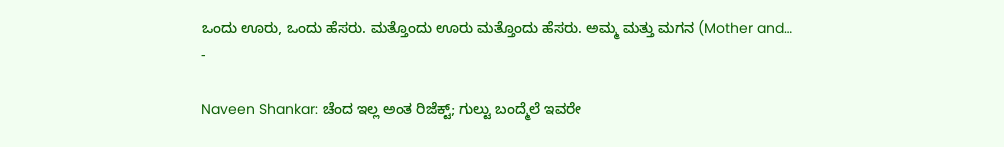ಒಂದು ಊರು, ಒಂದು ಹೆಸರು. ಮತ್ತೊಂದು ಊರು ಮತ್ತೊಂದು ಹೆಸರು. ಅಮ್ಮ ಮತ್ತು ಮಗನ (Mother and…
-

Naveen Shankar: ಚೆಂದ ಇಲ್ಲ ಅಂತ ರಿಜೆಕ್ಟ್; ಗುಲ್ಟು ಬಂದ್ಮೆಲೆ ಇವರೇ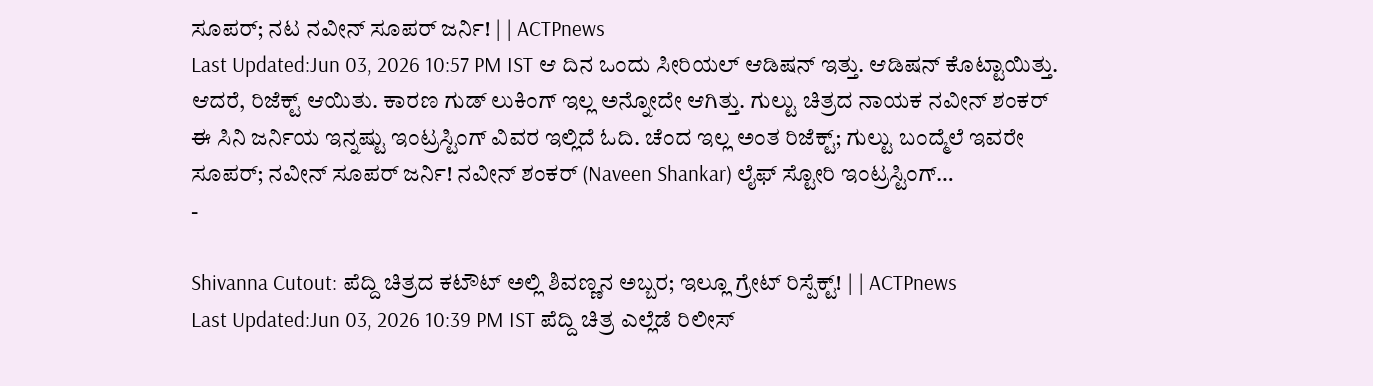ಸೂಪರ್; ನಟ ನವೀನ್ ಸೂಪರ್ ಜರ್ನಿ! | | ACTPnews
Last Updated:Jun 03, 2026 10:57 PM IST ಆ ದಿನ ಒಂದು ಸೀರಿಯಲ್ ಆಡಿಷನ್ ಇತ್ತು. ಆಡಿಷನ್ ಕೊಟ್ಟಾಯಿತ್ತು. ಆದರೆ, ರಿಜೆಕ್ಟ್ ಆಯಿತು. ಕಾರಣ ಗುಡ್ ಲುಕಿಂಗ್ ಇಲ್ಲ ಅನ್ನೋದೇ ಆಗಿತ್ತು. ಗುಲ್ಟು ಚಿತ್ರದ ನಾಯಕ ನವೀನ್ ಶಂಕರ್ ಈ ಸಿನಿ ಜರ್ನಿಯ ಇನ್ನಷ್ಟು ಇಂಟ್ರಸ್ಟಿಂಗ್ ವಿವರ ಇಲ್ಲಿದೆ ಓದಿ. ಚೆಂದ ಇಲ್ಲ ಅಂತ ರಿಜೆಕ್ಟ್; ಗುಲ್ಟು ಬಂದ್ಮೆಲೆ ಇವರೇ ಸೂಪರ್; ನವೀನ್ ಸೂಪರ್ ಜರ್ನಿ! ನವೀನ್ ಶಂಕರ್ (Naveen Shankar) ಲೈಫ್ ಸ್ಟೋರಿ ಇಂಟ್ರಸ್ಟಿಂಗ್…
-

Shivanna Cutout: ಪೆದ್ದಿ ಚಿತ್ರದ ಕಟೌಟ್ ಅಲ್ಲಿ ಶಿವಣ್ಣನ ಅಬ್ಬರ; ಇಲ್ಲೂ ಗ್ರೇಟ್ ರಿಸ್ಪೆಕ್ಟ್! | | ACTPnews
Last Updated:Jun 03, 2026 10:39 PM IST ಪೆದ್ದಿ ಚಿತ್ರ ಎಲ್ಲೆಡೆ ರಿಲೀಸ್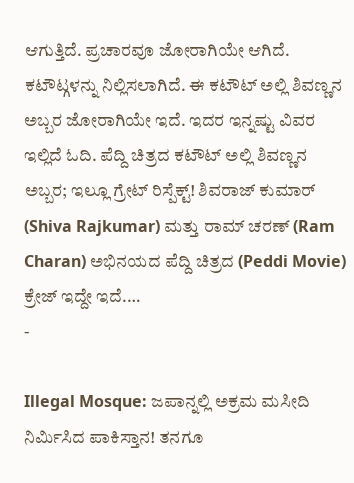ಆಗುತ್ತಿದೆ. ಪ್ರಚಾರವೂ ಜೋರಾಗಿಯೇ ಆಗಿದೆ. ಕಟೌಟ್ಗಳನ್ನು ನಿಲ್ಲಿಸಲಾಗಿದೆ. ಈ ಕಟೌಟ್ ಅಲ್ಲಿ ಶಿವಣ್ಣನ ಅಬ್ಬರ ಜೋರಾಗಿಯೇ ಇದೆ. ಇದರ ಇನ್ನಷ್ಟು ವಿವರ ಇಲ್ಲಿದೆ ಓದಿ. ಪೆದ್ದಿ ಚಿತ್ರದ ಕಟೌಟ್ ಅಲ್ಲಿ ಶಿವಣ್ಣನ ಅಬ್ಬರ; ಇಲ್ಲೂ ಗ್ರೇಟ್ ರಿಸ್ಪೆಕ್ಟ್! ಶಿವರಾಜ್ ಕುಮಾರ್ (Shiva Rajkumar) ಮತ್ತು ರಾಮ್ ಚರಣ್ (Ram Charan) ಅಭಿನಯದ ಪೆದ್ದಿ ಚಿತ್ರದ (Peddi Movie) ಕ್ರೇಜ್ ಇದ್ದೇ ಇದೆ.…
-

Illegal Mosque: ಜಪಾನ್ನಲ್ಲಿ ಅಕ್ರಮ ಮಸೀದಿ ನಿರ್ಮಿಸಿದ ಪಾಕಿಸ್ತಾನ! ತನಗೂ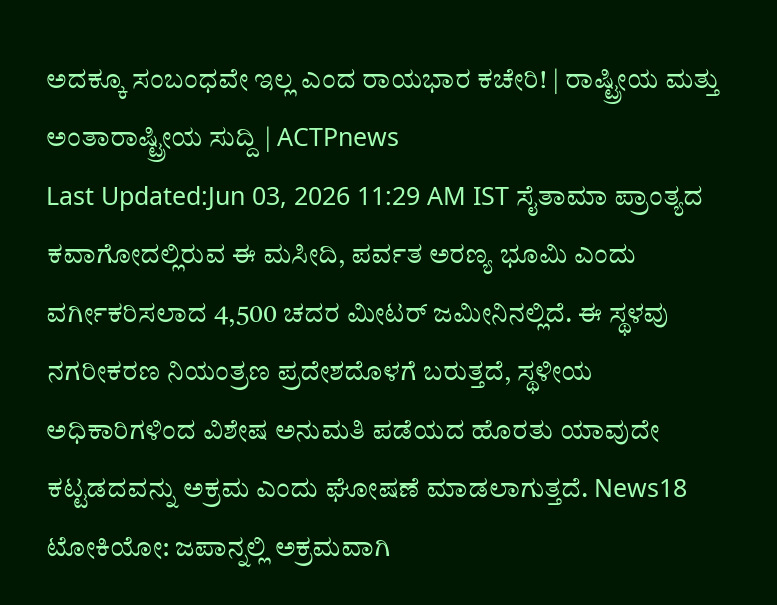ಅದಕ್ಕೂ ಸಂಬಂಧವೇ ಇಲ್ಲ ಎಂದ ರಾಯಭಾರ ಕಚೇರಿ! | ರಾಷ್ಟ್ರೀಯ ಮತ್ತು ಅಂತಾರಾಷ್ಟ್ರೀಯ ಸುದ್ದಿ | ACTPnews
Last Updated:Jun 03, 2026 11:29 AM IST ಸೈತಾಮಾ ಪ್ರಾಂತ್ಯದ ಕವಾಗೋದಲ್ಲಿರುವ ಈ ಮಸೀದಿ, ಪರ್ವತ ಅರಣ್ಯ ಭೂಮಿ ಎಂದು ವರ್ಗೀಕರಿಸಲಾದ 4,500 ಚದರ ಮೀಟರ್ ಜಮೀನಿನಲ್ಲಿದೆ. ಈ ಸ್ಥಳವು ನಗರೀಕರಣ ನಿಯಂತ್ರಣ ಪ್ರದೇಶದೊಳಗೆ ಬರುತ್ತದೆ, ಸ್ಥಳೀಯ ಅಧಿಕಾರಿಗಳಿಂದ ವಿಶೇಷ ಅನುಮತಿ ಪಡೆಯದ ಹೊರತು ಯಾವುದೇ ಕಟ್ಟಡದವನ್ನು ಅಕ್ರಮ ಎಂದು ಘೋಷಣೆ ಮಾಡಲಾಗುತ್ತದೆ. News18 ಟೋಕಿಯೋ: ಜಪಾನ್ನಲ್ಲಿ ಅಕ್ರಮವಾಗಿ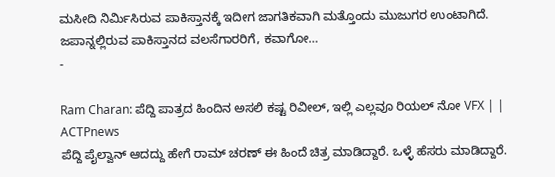ಮಸೀದಿ ನಿರ್ಮಿಸಿರುವ ಪಾಕಿಸ್ತಾನಕ್ಕೆ ಇದೀಗ ಜಾಗತಿಕವಾಗಿ ಮತ್ತೊಂದು ಮುಜುಗರ ಉಂಟಾಗಿದೆ. ಜಪಾನ್ನಲ್ಲಿರುವ ಪಾಕಿಸ್ತಾನದ ವಲಸೆಗಾರರಿಗೆ, ಕವಾಗೋ…
-

Ram Charan: ಪೆದ್ದಿ ಪಾತ್ರದ ಹಿಂದಿನ ಅಸಲಿ ಕಷ್ಟ ರಿವೀಲ್, ಇಲ್ಲಿ ಎಲ್ಲವೂ ರಿಯಲ್ ನೋ VFX | | ACTPnews
ಪೆದ್ದಿ ಪೈಲ್ವಾನ್ ಆದದ್ದು ಹೇಗೆ ರಾಮ್ ಚರಣ್ ಈ ಹಿಂದೆ ಚಿತ್ರ ಮಾಡಿದ್ದಾರೆ. ಒಳ್ಳೆ ಹೆಸರು ಮಾಡಿದ್ದಾರೆ.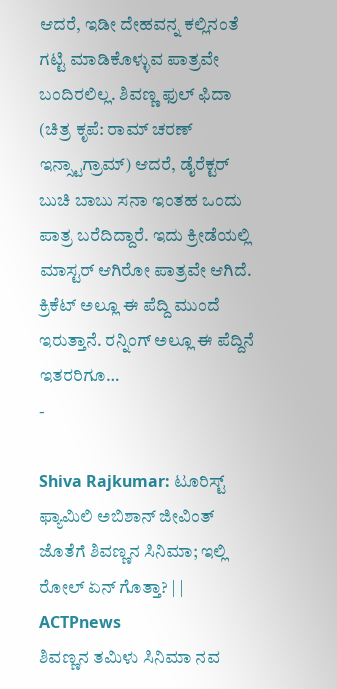ಆದರೆ, ಇಡೀ ದೇಹವನ್ನ ಕಲ್ಲಿನಂತೆ ಗಟ್ಟಿ ಮಾಡಿಕೊಳ್ಳುವ ಪಾತ್ರವೇ ಬಂದಿರಲಿಲ್ಲ. ಶಿವಣ್ಣ ಫುಲ್ ಫಿದಾ (ಚಿತ್ರ ಕೃಪೆ: ರಾಮ್ ಚರಣ್ ಇನ್ಸ್ಟಾಗ್ರಾಮ್) ಆದರೆ, ಡೈರೆಕ್ಟರ್ ಬುಚಿ ಬಾಬು ಸನಾ ಇಂತಹ ಒಂದು ಪಾತ್ರ ಬರೆದಿದ್ದಾರೆ. ಇದು ಕ್ರೀಡೆಯಲ್ಲಿ ಮಾಸ್ಟರ್ ಆಗಿರೋ ಪಾತ್ರವೇ ಆಗಿದೆ. ಕ್ರಿಕೆಟ್ ಅಲ್ಲೂ ಈ ಪೆದ್ದಿ ಮುಂದೆ ಇರುತ್ತಾನೆ. ರನ್ನಿಂಗ್ ಅಲ್ಲೂ ಈ ಪೆದ್ದಿನೆ ಇತರರಿಗೂ…
-

Shiva Rajkumar: ಟೂರಿಸ್ಟ್ ಫ್ಯಾಮಿಲಿ ಅಬಿಶಾನ್ ಜೀವಿಂತ್ ಜೊತೆಗೆ ಶಿವಣ್ಣನ ಸಿನಿಮಾ; ಇಲ್ಲಿ ರೋಲ್ ಏನ್ ಗೊತ್ತಾ? | | ACTPnews
ಶಿವಣ್ಣನ ತಮಿಳು ಸಿನಿಮಾ ನವ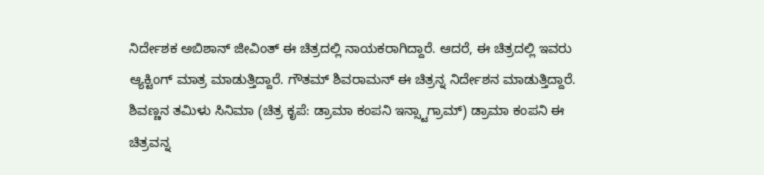ನಿರ್ದೇಶಕ ಅಬಿಶಾನ್ ಜೀವಿಂತ್ ಈ ಚಿತ್ರದಲ್ಲಿ ನಾಯಕರಾಗಿದ್ದಾರೆ. ಆದರೆ, ಈ ಚಿತ್ರದಲ್ಲಿ ಇವರು ಆ್ಯಕ್ಟಿಂಗ್ ಮಾತ್ರ ಮಾಡುತ್ತಿದ್ದಾರೆ. ಗೌತಮ್ ಶಿವರಾಮನ್ ಈ ಚಿತ್ರನ್ನ ನಿರ್ದೇಶನ ಮಾಡುತ್ತಿದ್ದಾರೆ. ಶಿವಣ್ಣನ ತಮಿಳು ಸಿನಿಮಾ (ಚಿತ್ರ ಕೃಪೆ: ಡ್ರಾಮಾ ಕಂಪನಿ ಇನ್ಸ್ಟಾಗ್ರಾಮ್) ಡ್ರಾಮಾ ಕಂಪನಿ ಈ ಚಿತ್ರವನ್ನ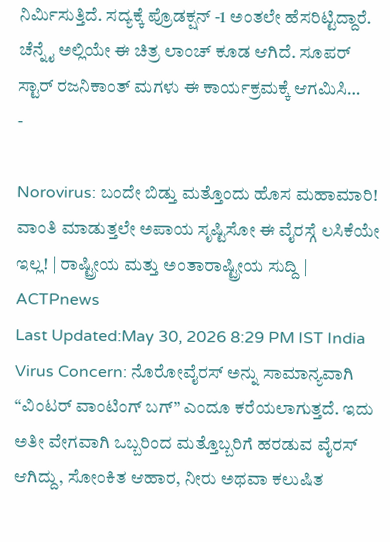ನಿರ್ಮಿಸುತ್ತಿದೆ. ಸದ್ಯಕ್ಕೆ ಪ್ರೊಡಕ್ಷನ್ -1 ಅಂತಲೇ ಹೆಸರಿಟ್ಟಿದ್ದಾರೆ. ಚೆನ್ನೈ ಅಲ್ಲಿಯೇ ಈ ಚಿತ್ರ ಲಾಂಚ್ ಕೂಡ ಆಗಿದೆ. ಸೂಪರ್ ಸ್ಟಾರ್ ರಜನಿಕಾಂತ್ ಮಗಳು ಈ ಕಾರ್ಯಕ್ರಮಕ್ಕೆ ಆಗಮಿಸಿ…
-

Norovirus: ಬಂದೇ ಬಿಡ್ತು ಮತ್ತೊಂದು ಹೊಸ ಮಹಾಮಾರಿ! ವಾಂತಿ ಮಾಡುತ್ತಲೇ ಅಪಾಯ ಸೃಷ್ಟಿಸೋ ಈ ವೈರಸ್ಗೆ ಲಸಿಕೆಯೇ ಇಲ್ಲ! | ರಾಷ್ಟ್ರೀಯ ಮತ್ತು ಅಂತಾರಾಷ್ಟ್ರೀಯ ಸುದ್ದಿ | ACTPnews
Last Updated:May 30, 2026 8:29 PM IST India Virus Concern: ನೊರೋವೈರಸ್ ಅನ್ನು ಸಾಮಾನ್ಯವಾಗಿ “ವಿಂಟರ್ ವಾಂಟಿಂಗ್ ಬಗ್” ಎಂದೂ ಕರೆಯಲಾಗುತ್ತದೆ. ಇದು ಅತೀ ವೇಗವಾಗಿ ಒಬ್ಬರಿಂದ ಮತ್ತೊಬ್ಬರಿಗೆ ಹರಡುವ ವೈರಸ್ ಆಗಿದ್ದು, ಸೋಂಕಿತ ಆಹಾರ, ನೀರು ಅಥವಾ ಕಲುಷಿತ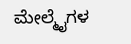ಮೇಲ್ಮೈಗಳ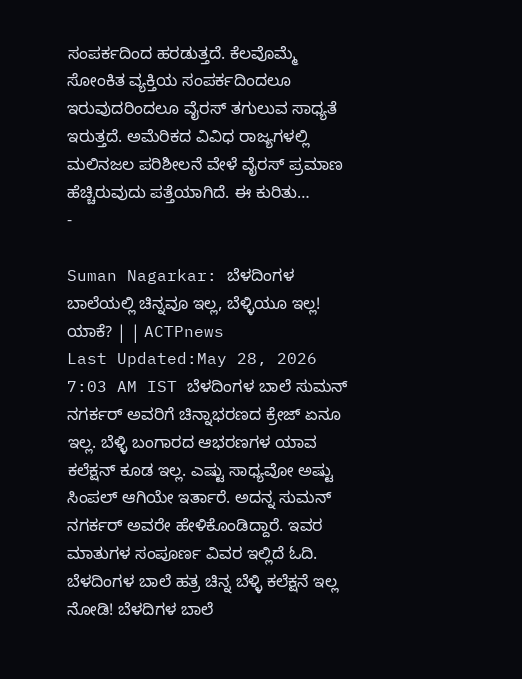ಸಂಪರ್ಕದಿಂದ ಹರಡುತ್ತದೆ. ಕೆಲವೊಮ್ಮೆ ಸೋಂಕಿತ ವ್ಯಕ್ತಿಯ ಸಂಪರ್ಕದಿಂದಲೂ ಇರುವುದರಿಂದಲೂ ವೈರಸ್ ತಗುಲುವ ಸಾಧ್ಯತೆ ಇರುತ್ತದೆ. ಅಮೆರಿಕದ ವಿವಿಧ ರಾಜ್ಯಗಳಲ್ಲಿ ಮಲಿನಜಲ ಪರಿಶೀಲನೆ ವೇಳೆ ವೈರಸ್ ಪ್ರಮಾಣ ಹೆಚ್ಚಿರುವುದು ಪತ್ತೆಯಾಗಿದೆ. ಈ ಕುರಿತು…
-

Suman Nagarkar: ಬೆಳದಿಂಗಳ ಬಾಲೆಯಲ್ಲಿ ಚಿನ್ನವೂ ಇಲ್ಲ, ಬೆಳ್ಳಿಯೂ ಇಲ್ಲ! ಯಾಕೆ? | | ACTPnews
Last Updated:May 28, 2026 7:03 AM IST ಬೆಳದಿಂಗಳ ಬಾಲೆ ಸುಮನ್ ನಗರ್ಕರ್ ಅವರಿಗೆ ಚಿನ್ನಾಭರಣದ ಕ್ರೇಜ್ ಏನೂ ಇಲ್ಲ. ಬೆಳ್ಳಿ ಬಂಗಾರದ ಆಭರಣಗಳ ಯಾವ ಕಲೆಕ್ಷನ್ ಕೂಡ ಇಲ್ಲ. ಎಷ್ಟು ಸಾಧ್ಯವೋ ಅಷ್ಟು ಸಿಂಪಲ್ ಆಗಿಯೇ ಇರ್ತಾರೆ. ಅದನ್ನ ಸುಮನ್ ನಗರ್ಕರ್ ಅವರೇ ಹೇಳಿಕೊಂಡಿದ್ದಾರೆ. ಇವರ ಮಾತುಗಳ ಸಂಪೂರ್ಣ ವಿವರ ಇಲ್ಲಿದೆ ಓದಿ. ಬೆಳದಿಂಗಳ ಬಾಲೆ ಹತ್ರ ಚಿನ್ನ ಬೆಳ್ಳಿ ಕಲೆಕ್ಷನೆ ಇಲ್ಲ ನೋಡಿ! ಬೆಳದಿಗಳ ಬಾಲೆ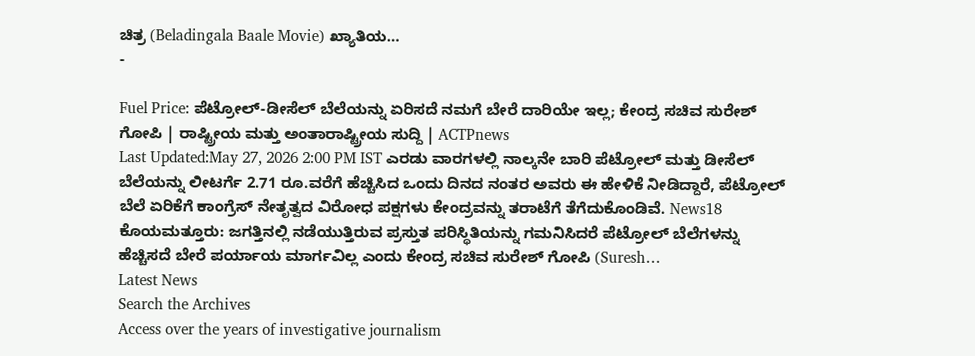ಚಿತ್ರ (Beladingala Baale Movie) ಖ್ಯಾತಿಯ…
-

Fuel Price: ಪೆಟ್ರೋಲ್-ಡೀಸೆಲ್ ಬೆಲೆಯನ್ನು ಏರಿಸದೆ ನಮಗೆ ಬೇರೆ ದಾರಿಯೇ ಇಲ್ಲ; ಕೇಂದ್ರ ಸಚಿವ ಸುರೇಶ್ ಗೋಪಿ | ರಾಷ್ಟ್ರೀಯ ಮತ್ತು ಅಂತಾರಾಷ್ಟ್ರೀಯ ಸುದ್ದಿ | ACTPnews
Last Updated:May 27, 2026 2:00 PM IST ಎರಡು ವಾರಗಳಲ್ಲಿ ನಾಲ್ಕನೇ ಬಾರಿ ಪೆಟ್ರೋಲ್ ಮತ್ತು ಡೀಸೆಲ್ ಬೆಲೆಯನ್ನು ಲೀಟರ್ಗೆ 2.71 ರೂ.ವರೆಗೆ ಹೆಚ್ಚಿಸಿದ ಒಂದು ದಿನದ ನಂತರ ಅವರು ಈ ಹೇಳಿಕೆ ನೀಡಿದ್ದಾರೆ, ಪೆಟ್ರೋಲ್ ಬೆಲೆ ಏರಿಕೆಗೆ ಕಾಂಗ್ರೆಸ್ ನೇತೃತ್ವದ ವಿರೋಧ ಪಕ್ಷಗಳು ಕೇಂದ್ರವನ್ನು ತರಾಟೆಗೆ ತೆಗೆದುಕೊಂಡಿವೆ. News18 ಕೊಯಮತ್ತೂರು: ಜಗತ್ತಿನಲ್ಲಿ ನಡೆಯುತ್ತಿರುವ ಪ್ರಸ್ತುತ ಪರಿಸ್ಥಿತಿಯನ್ನು ಗಮನಿಸಿದರೆ ಪೆಟ್ರೋಲ್ ಬೆಲೆಗಳನ್ನು ಹೆಚ್ಚಿಸದೆ ಬೇರೆ ಪರ್ಯಾಯ ಮಾರ್ಗವಿಲ್ಲ ಎಂದು ಕೇಂದ್ರ ಸಚಿವ ಸುರೇಶ್ ಗೋಪಿ (Suresh…
Latest News
Search the Archives
Access over the years of investigative journalism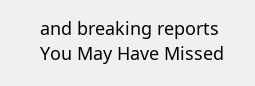and breaking reports
You May Have Missed